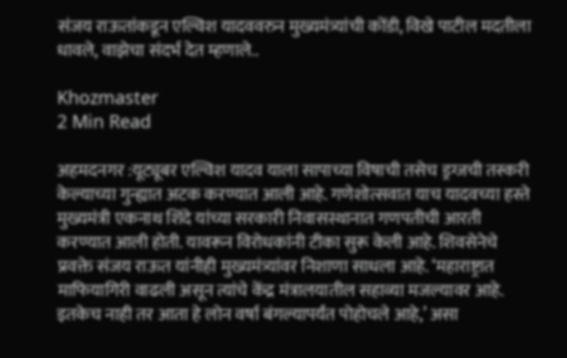संजय राऊतांकडून एल्विश यादववरुन मुख्यमंत्र्यांची कोंडी, विखे पाटील मदतीला धावले, वाझेचा संदर्भ देत म्हणाले..

Khozmaster
2 Min Read

अहमदनगर :यूट्यूबर एल्विश यादव याला सापाच्या विषाची तसेच ड्रग्जची तस्करी केल्याच्या गुन्ह्यात अटक करण्यात आली आहे. गणेशोत्सवात याच यादवच्या हस्ते मुख्यमंत्री एकनाथ शिंदे यांच्या सरकारी निवासस्थानात गणपतीची आरती करण्यात आली होती. यावरून विरोधकांनी टीका सुरू केली आहे. शिवसेनेचे प्रवक्ते संजय राऊत यांनीही मुख्यमंत्र्यांवर निशाणा साधला आहे. ‘महाराष्ट्रात माफियागिरी वाढली असून त्यांचे केंद्र मंत्रालयातील सहाव्या मजल्यावर आहे. इतकेच नाही तर आता हे लोन वर्षा बंगल्यापर्यंत पोहोचले आहे,’ असा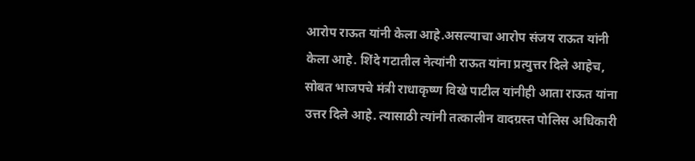आरोप राऊत यांनी केला आहे.असल्याचा आरोप संजय राऊत यांनी केला आहे. शिंदे गटातील नेत्यांनी राऊत यांना प्रत्युत्तर दिले आहेच, सोबत भाजपचे मंत्री राधाकृष्ण विखे पाटील यांनीही आता राऊत यांना उत्तर दिले आहे. त्यासाठी त्यांनी तत्कालीन वादग्रस्त पोलिस अधिकारी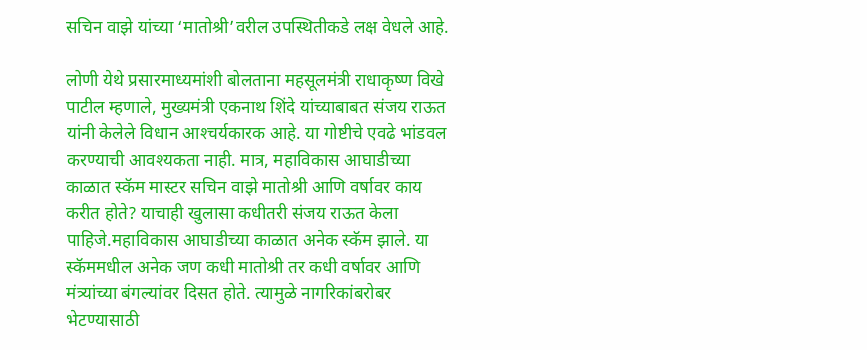सचिन वाझे यांच्या ‘मातोश्री’वरील उपस्थितीकडे लक्ष वेधले आहे.

लोणी येथे प्रसारमाध्यमांशी बोलताना महसूलमंत्री राधाकृष्ण विखे पाटील म्हणाले, मुख्‍यमंत्री एकनाथ शिंदे यांच्‍याबाबत संजय राऊत यांनी केलेले विधान आश्‍चर्यकारक आहे. या गोष्टीचे एवढे भांडवल करण्‍याची आवश्‍यकता नाही. मात्र, महाविकास आघाडीच्‍या काळात स्‍कॅम मास्‍टर सचिन वाझे मातोश्री आणि वर्षावर काय करीत होते? याचाही खुलासा कधीतरी संजय राऊत केला पाहिजे.महाविकास आघाडीच्‍या काळात अनेक स्‍कॅम झाले. या स्‍कॅममधील अनेक जण कधी मातोश्री तर कधी वर्षावर आणि मंत्र्यांच्‍या बंगल्‍यांवर दिसत होते. त्‍यामुळे नागरिकांबरोबर भेटण्‍यासाठी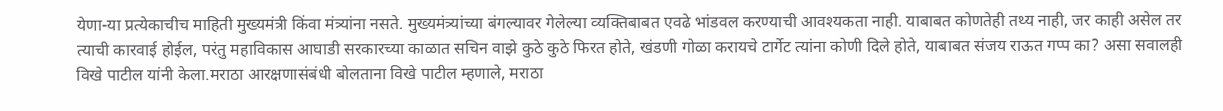येणा-या प्रत्‍येकाचीच माहिती मुख्‍यमंत्री किंवा मंत्र्यांना नसते. मुख्‍यमंत्र्यांच्‍या बंगल्‍यावर गेलेल्‍या व्‍यक्तिबाबत एवढे भांडवल करण्‍याची आवश्‍यकता नाही. याबाबत कोणतेही तथ्‍य नाही, जर काही असेल तर त्‍याची कारवाई होईल, परंतु महाविकास आघाडी सरकारच्‍या काळात सचिन वाझे कुठे कुठे फि‍रत होते, खंडणी गोळा करायचे टार्गेट त्‍यांना कोणी दिले होते, याबाबत संजय राऊत गप्‍प का? असा सवालही विखे पाटील यांनी केला.मराठा आरक्षणासंबंधी बोलताना विखे पाटील म्हणाले, मराठा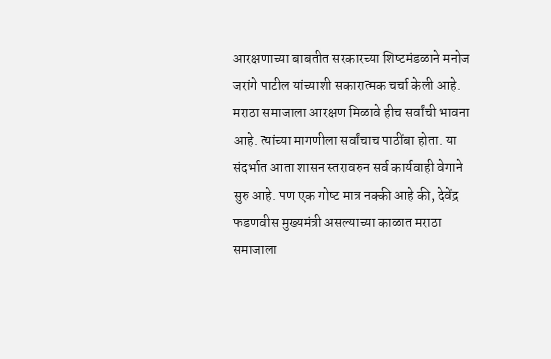आरक्षणाच्‍या बाबतीत सरकारच्‍या शिष्‍टमंडळाने मनोज जरांगे पाटील यांच्‍याशी सकारात्‍मक चर्चा केली आहे. मराठा समाजाला आरक्षण मिळावे हीच सर्वांची भावना आहे. त्‍यांच्‍या मागणीला सर्वांचाच पाठींबा होता. या संदर्भात आता शासन स्‍तरावरुन सर्व कार्यवाही वेगाने सुरु आहे. पण एक गोष्‍ट मात्र नक्‍की आहे की, देवेंद्र फडणवीस मुख्यमंत्री असल्याच्या काळात मराठा समाजाला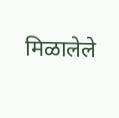मिळालेले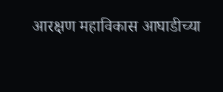आरक्षण महाविकास आघाडीच्‍या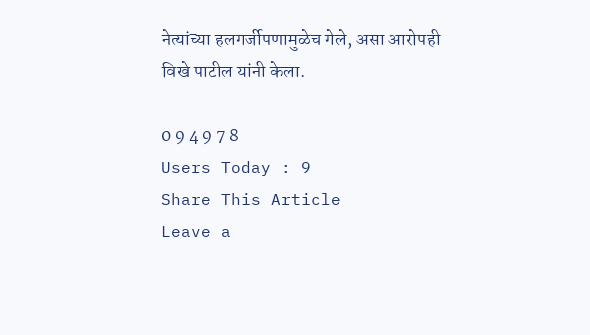नेत्‍यांच्‍या हलगर्जीपणामुळेच गेले, असा आरोपही विखे पाटील यांनी केला.

0 9 4 9 7 8
Users Today : 9
Share This Article
Leave a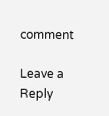comment

Leave a Reply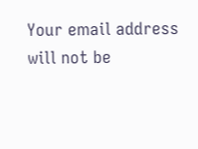Your email address will not be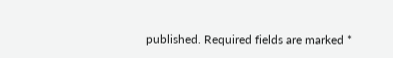published. Required fields are marked *